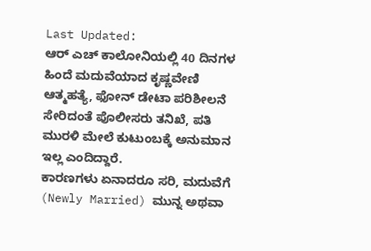Last Updated:
ಆರ್ ಎಚ್ ಕಾಲೋನಿಯಲ್ಲಿ 40 ದಿನಗಳ ಹಿಂದೆ ಮದುವೆಯಾದ ಕೃಷ್ಣವೇಣಿ ಆತ್ಮಹತ್ಯೆ, ಫೋನ್ ಡೇಟಾ ಪರಿಶೀಲನೆ ಸೇರಿದಂತೆ ಪೊಲೀಸರು ತನಿಖೆ, ಪತಿ ಮುರಳಿ ಮೇಲೆ ಕುಟುಂಬಕ್ಕೆ ಅನುಮಾನ ಇಲ್ಲ ಎಂದಿದ್ದಾರೆ.
ಕಾರಣಗಳು ಏನಾದರೂ ಸರಿ, ಮದುವೆಗೆ (Newly Married) ಮುನ್ನ ಅಥವಾ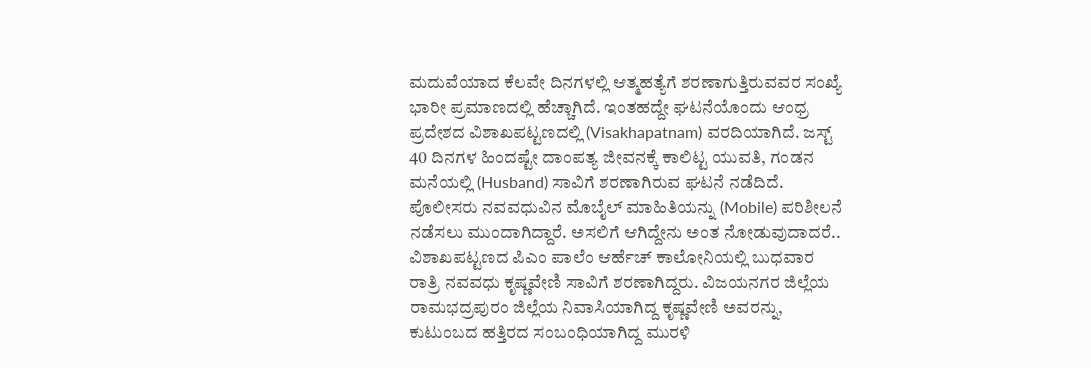ಮದುವೆಯಾದ ಕೆಲವೇ ದಿನಗಳಲ್ಲಿ ಆತ್ಮಹತ್ಯೆಗೆ ಶರಣಾಗುತ್ತಿರುವವರ ಸಂಖ್ಯೆ ಭಾರೀ ಪ್ರಮಾಣದಲ್ಲಿ ಹೆಚ್ಚಾಗಿದೆ. ಇಂತಹದ್ದೇ ಘಟನೆಯೊಂದು ಆಂಧ್ರ ಪ್ರದೇಶದ ವಿಶಾಖಪಟ್ಟಣದಲ್ಲಿ (Visakhapatnam) ವರದಿಯಾಗಿದೆ. ಜಸ್ಟ್ 40 ದಿನಗಳ ಹಿಂದಷ್ಟೇ ದಾಂಪತ್ಯ ಜೀವನಕ್ಕೆ ಕಾಲಿಟ್ಟ ಯುವತಿ, ಗಂಡನ ಮನೆಯಲ್ಲಿ (Husband) ಸಾವಿಗೆ ಶರಣಾಗಿರುವ ಘಟನೆ ನಡೆದಿದೆ. ಪೊಲೀಸರು ನವವಧುವಿನ ಮೊಬೈಲ್ ಮಾಹಿತಿಯನ್ನು (Mobile) ಪರಿಶೀಲನೆ ನಡೆಸಲು ಮುಂದಾಗಿದ್ದಾರೆ. ಅಸಲಿಗೆ ಆಗಿದ್ದೇನು ಅಂತ ನೋಡುವುದಾದರೆ..
ವಿಶಾಖಪಟ್ಟಣದ ಪಿಎಂ ಪಾಲೆಂ ಆರ್ಹೆಚ್ ಕಾಲೋನಿಯಲ್ಲಿ ಬುಧವಾರ ರಾತ್ರಿ ನವವಧು ಕೃಷ್ಣವೇಣಿ ಸಾವಿಗೆ ಶರಣಾಗಿದ್ದರು. ವಿಜಯನಗರ ಜಿಲ್ಲೆಯ ರಾಮಭದ್ರಪುರಂ ಜಿಲ್ಲೆಯ ನಿವಾಸಿಯಾಗಿದ್ದ ಕೃಷ್ಣವೇಣಿ ಅವರನ್ನು, ಕುಟುಂಬದ ಹತ್ತಿರದ ಸಂಬಂಧಿಯಾಗಿದ್ದ ಮುರಳಿ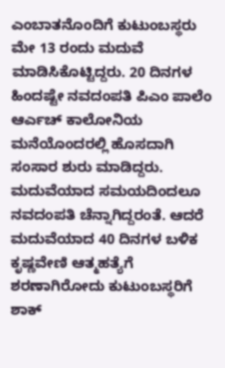ಎಂಬಾತನೊಂದಿಗೆ ಕುಟುಂಬಸ್ಥರು ಮೇ 13 ರಂದು ಮದುವೆ ಮಾಡಿಸಿಕೊಟ್ಟಿದ್ದರು. 20 ದಿನಗಳ ಹಿಂದಷ್ಟೇ ನವದಂಪತಿ ಪಿಎಂ ಪಾಲೆಂ ಆರ್ಎಚ್ ಕಾಲೋನಿಯ ಮನೆಯೊಂದರಲ್ಲಿ ಹೊಸದಾಗಿ ಸಂಸಾರ ಶುರು ಮಾಡಿದ್ದರು.
ಮದುವೆಯಾದ ಸಮಯದಿಂದಲೂ ನವದಂಪತಿ ಚೆನ್ನಾಗಿದ್ದರಂತೆ. ಆದರೆ ಮದುವೆಯಾದ 40 ದಿನಗಳ ಬಳಿಕ ಕೃಷ್ಣವೇಣಿ ಆತ್ಮಹತ್ಯೆಗೆ ಶರಣಾಗಿರೋದು ಕುಟುಂಬಸ್ಥರಿಗೆ ಶಾಕ್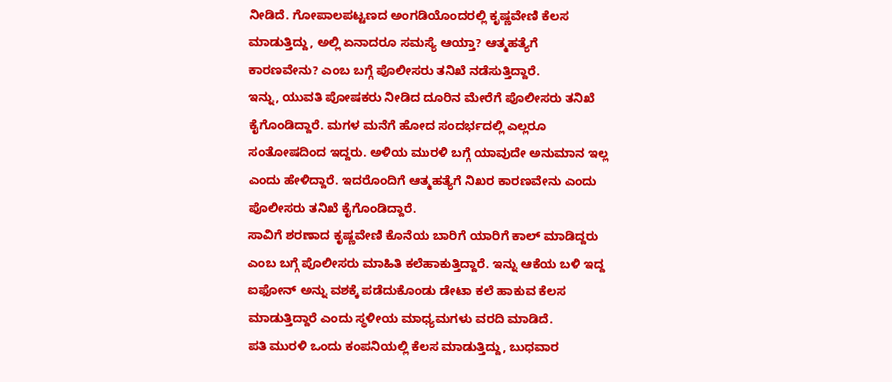ನೀಡಿದೆ. ಗೋಪಾಲಪಟ್ಟಣದ ಅಂಗಡಿಯೊಂದರಲ್ಲಿ ಕೃಷ್ಣವೇಣಿ ಕೆಲಸ ಮಾಡುತ್ತಿದ್ದು, ಅಲ್ಲಿ ಏನಾದರೂ ಸಮಸ್ಯೆ ಆಯ್ತಾ? ಆತ್ಮಹತ್ಯೆಗೆ ಕಾರಣವೇನು? ಎಂಬ ಬಗ್ಗೆ ಪೊಲೀಸರು ತನಿಖೆ ನಡೆಸುತ್ತಿದ್ದಾರೆ.
ಇನ್ನು, ಯುವತಿ ಪೋಷಕರು ನೀಡಿದ ದೂರಿನ ಮೇರೆಗೆ ಪೊಲೀಸರು ತನಿಖೆ ಕೈಗೊಂಡಿದ್ದಾರೆ. ಮಗಳ ಮನೆಗೆ ಹೋದ ಸಂದರ್ಭದಲ್ಲಿ ಎಲ್ಲರೂ ಸಂತೋಷದಿಂದ ಇದ್ದರು. ಅಳಿಯ ಮುರಳಿ ಬಗ್ಗೆ ಯಾವುದೇ ಅನುಮಾನ ಇಲ್ಲ ಎಂದು ಹೇಳಿದ್ದಾರೆ. ಇದರೊಂದಿಗೆ ಆತ್ಮಹತ್ಯೆಗೆ ನಿಖರ ಕಾರಣವೇನು ಎಂದು ಪೊಲೀಸರು ತನಿಖೆ ಕೈಗೊಂಡಿದ್ದಾರೆ.
ಸಾವಿಗೆ ಶರಣಾದ ಕೃಷ್ಣವೇಣಿ ಕೊನೆಯ ಬಾರಿಗೆ ಯಾರಿಗೆ ಕಾಲ್ ಮಾಡಿದ್ದರು ಎಂಬ ಬಗ್ಗೆ ಪೊಲೀಸರು ಮಾಹಿತಿ ಕಲೆಹಾಕುತ್ತಿದ್ದಾರೆ. ಇನ್ನು ಆಕೆಯ ಬಳಿ ಇದ್ದ ಐಫೋನ್ ಅನ್ನು ವಶಕ್ಕೆ ಪಡೆದುಕೊಂಡು ಡೇಟಾ ಕಲೆ ಹಾಕುವ ಕೆಲಸ ಮಾಡುತ್ತಿದ್ದಾರೆ ಎಂದು ಸ್ಥಳೀಯ ಮಾಧ್ಯಮಗಳು ವರದಿ ಮಾಡಿದೆ.
ಪತಿ ಮುರಳಿ ಒಂದು ಕಂಪನಿಯಲ್ಲಿ ಕೆಲಸ ಮಾಡುತ್ತಿದ್ದು, ಬುಧವಾರ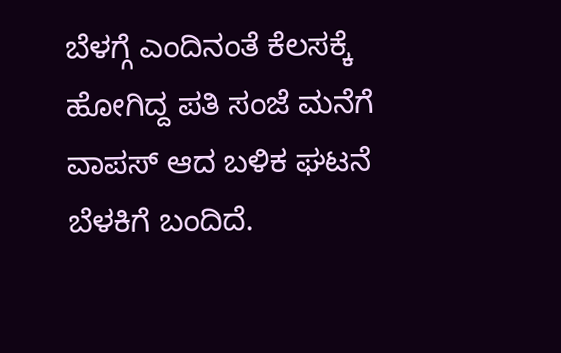ಬೆಳಗ್ಗೆ ಎಂದಿನಂತೆ ಕೆಲಸಕ್ಕೆ ಹೋಗಿದ್ದ ಪತಿ ಸಂಜೆ ಮನೆಗೆ ವಾಪಸ್ ಆದ ಬಳಿಕ ಘಟನೆ ಬೆಳಕಿಗೆ ಬಂದಿದೆ.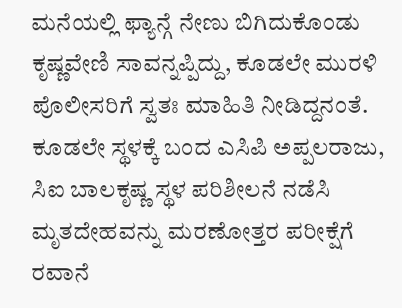ಮನೆಯಲ್ಲಿ ಫ್ಯಾನ್ಗೆ ನೇಣು ಬಿಗಿದುಕೊಂಡು ಕೃಷ್ಣವೇಣಿ ಸಾವನ್ನಪ್ಪಿದ್ದು, ಕೂಡಲೇ ಮುರಳಿ ಪೊಲೀಸರಿಗೆ ಸ್ವತಃ ಮಾಹಿತಿ ನೀಡಿದ್ದನಂತೆ. ಕೂಡಲೇ ಸ್ಥಳಕ್ಕೆ ಬಂದ ಎಸಿಪಿ ಅಪ್ಪಲರಾಜು, ಸಿಐ ಬಾಲಕೃಷ್ಣ ಸ್ಥಳ ಪರಿಶೀಲನೆ ನಡೆಸಿ ಮೃತದೇಹವನ್ನು ಮರಣೋತ್ತರ ಪರೀಕ್ಷೆಗೆ ರವಾನೆ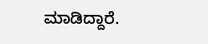ಮಾಡಿದ್ದಾರೆ.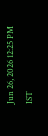Jun 26, 2026 12:25 PM IST